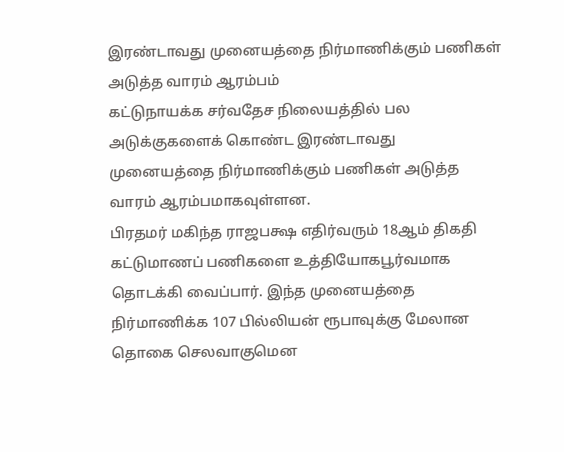இரண்டாவது முனையத்தை நிர்மாணிக்கும் பணிகள் அடுத்த வாரம் ஆரம்பம்
கட்டுநாயக்க சர்வதேச நிலையத்தில் பல அடுக்குகளைக் கொண்ட இரண்டாவது முனையத்தை நிர்மாணிக்கும் பணிகள் அடுத்த வாரம் ஆரம்பமாகவுள்ளன.
பிரதமர் மகிந்த ராஜபக்ஷ எதிர்வரும் 18ஆம் திகதி கட்டுமாணப் பணிகளை உத்தியோகபூர்வமாக தொடக்கி வைப்பார். இந்த முனையத்தை நிர்மாணிக்க 107 பில்லியன் ரூபாவுக்கு மேலான தொகை செலவாகுமென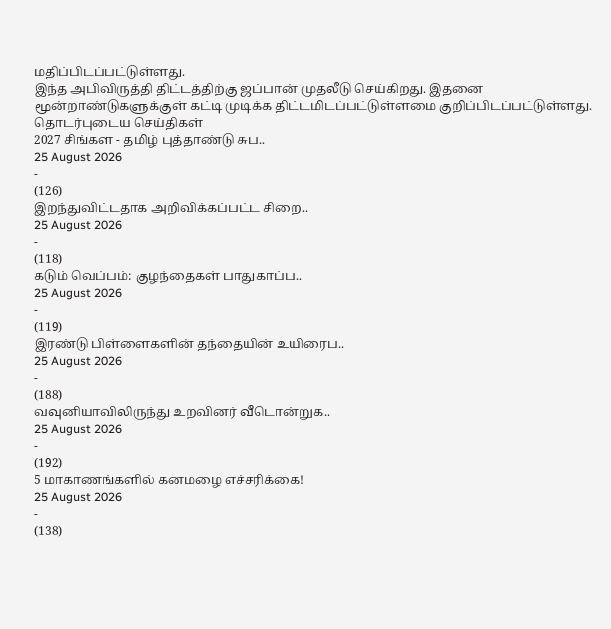மதிப்பிடப்பட்டுள்ளது.
இந்த அபிவிருத்தி திட்டத்திற்கு ஜப்பான் முதலீடு செய்கிறது. இதனை மூன்றாண்டுகளுக்குள் கட்டி முடிக்க திட்டமிடப்பட்டுள்ளமை குறிப்பிடப்பட்டுள்ளது.
தொடர்புடைய செய்திகள்
2027 சிங்கள - தமிழ் புத்தாண்டு சுப..
25 August 2026
-
(126)
இறந்துவிட்டதாக அறிவிக்கப்பட்ட சிறை..
25 August 2026
-
(118)
கடும் வெப்பம்: குழந்தைகள் பாதுகாப்ப..
25 August 2026
-
(119)
இரண்டு பிள்ளைகளின் தந்தையின் உயிரைப..
25 August 2026
-
(188)
வவுனியாவிலிருந்து உறவினர் வீடொன்றுக..
25 August 2026
-
(192)
5 மாகாணங்களில் கனமழை எச்சரிக்கை!
25 August 2026
-
(138)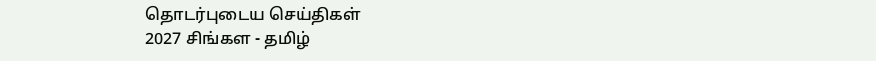தொடர்புடைய செய்திகள்
2027 சிங்கள - தமிழ்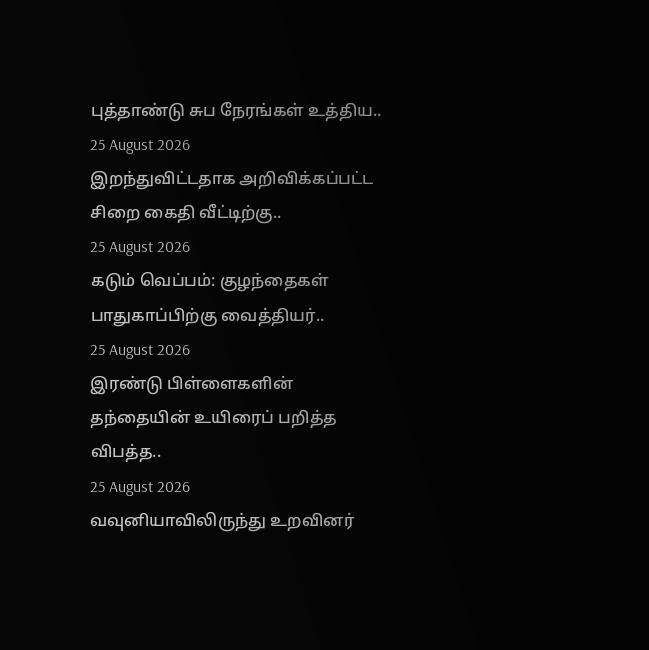புத்தாண்டு சுப நேரங்கள் உத்திய..
25 August 2026
இறந்துவிட்டதாக அறிவிக்கப்பட்ட சிறை கைதி வீட்டிற்கு..
25 August 2026
கடும் வெப்பம்: குழந்தைகள் பாதுகாப்பிற்கு வைத்தியர்..
25 August 2026
இரண்டு பிள்ளைகளின் தந்தையின் உயிரைப் பறித்த விபத்த..
25 August 2026
வவுனியாவிலிருந்து உறவினர்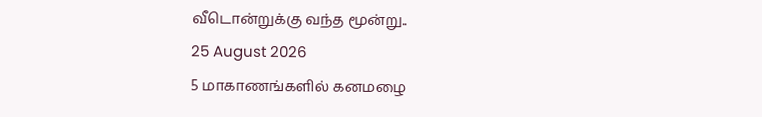வீடொன்றுக்கு வந்த மூன்று..
25 August 2026
5 மாகாணங்களில் கனமழை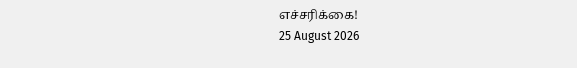எச்சரிக்கை!
25 August 2026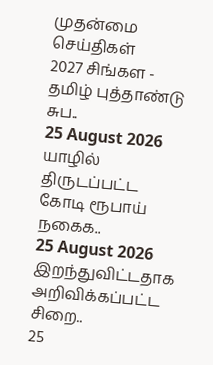முதன்மை செய்திகள்
2027 சிங்கள - தமிழ் புத்தாண்டு சுப..
25 August 2026
யாழில் திருடப்பட்ட கோடி ரூபாய் நகைக..
25 August 2026
இறந்துவிட்டதாக அறிவிக்கப்பட்ட சிறை..
25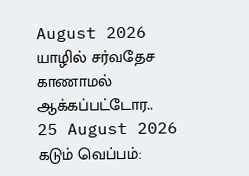August 2026
யாழில் சர்வதேச காணாமல் ஆக்கப்பட்டோர..
25 August 2026
கடும் வெப்பம்: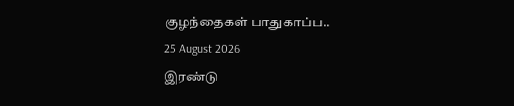குழந்தைகள் பாதுகாப்ப..
25 August 2026
இரண்டு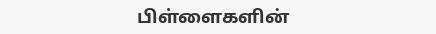பிள்ளைகளின்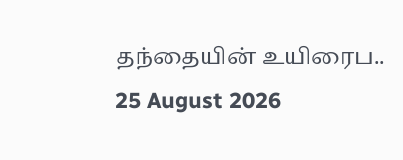தந்தையின் உயிரைப..
25 August 2026